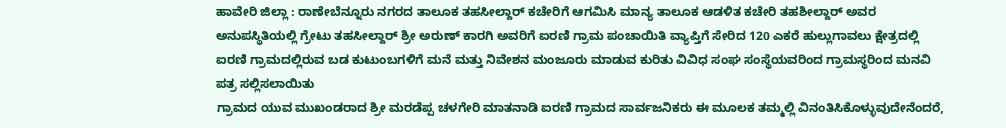ಹಾವೇರಿ ಜಿಲ್ಲಾ : ರಾಣೇಬೆನ್ನೂರು ನಗರದ ತಾಲೂಕ ತಹಸೀಲ್ದಾರ್ ಕಚೇರಿಗೆ ಆಗಮಿಸಿ ಮಾನ್ಯ ತಾಲೂಕ ಆಡಳಿತ ಕಚೇರಿ ತಹಶೀಲ್ದಾರ್ ಅವರ ಅನುಪಸ್ಥಿತಿಯಲ್ಲಿ ಗ್ರೇಟು ತಹಸೀಲ್ದಾರ್ ಶ್ರೀ ಅರುಣ್ ಕಾರಗಿ ಅವರಿಗೆ ಐರಣಿ ಗ್ರಾಮ ಪಂಚಾಯಿತಿ ವ್ಯಾಪ್ತಿಗೆ ಸೇರಿದ 120 ಎಕರೆ ಹುಲ್ಲುಗಾವಲು ಕ್ಷೇತ್ರದಲ್ಲಿ ಐರಣಿ ಗ್ರಾಮದಲ್ಲಿರುವ ಬಡ ಕುಟುಂಬಗಳಿಗೆ ಮನೆ ಮತ್ತು ನಿವೇಶನ ಮಂಜೂರು ಮಾಡುವ ಕುರಿತು ವಿವಿಧ ಸಂಘ ಸಂಸ್ಥೆಯವರಿಂದ ಗ್ರಾಮಸ್ಥರಿಂದ ಮನವಿ ಪತ್ರ ಸಲ್ಲಿಸಲಾಯಿತು
ಗ್ರಾಮದ ಯುವ ಮುಖಂಡರಾದ ಶ್ರೀ ಮರಡೆಪ್ಪ ಚಳಗೇರಿ ಮಾತನಾಡಿ ಐರಣಿ ಗ್ರಾಮದ ಸಾರ್ವಜನಿಕರು ಈ ಮೂಲಕ ತಮ್ಮಲ್ಲಿ ವಿನಂತಿಸಿಕೊಳ್ಳುವುದೇನೆಂದರೆ,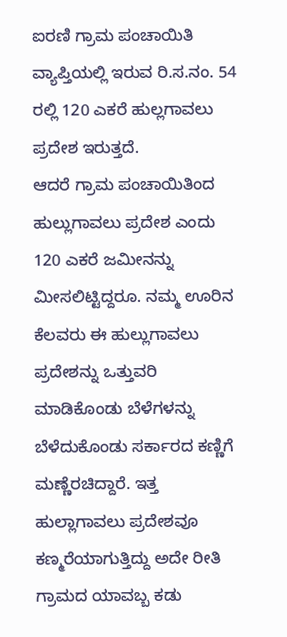ಐರಣಿ ಗ್ರಾಮ ಪಂಚಾಯಿತಿ ವ್ಯಾಪ್ತಿಯಲ್ಲಿ ಇರುವ ರಿ.ಸ.ನಂ. 54 ರಲ್ಲಿ 120 ಎಕರೆ ಹುಲ್ಲಗಾವಲು ಪ್ರದೇಶ ಇರುತ್ತದೆ.
ಆದರೆ ಗ್ರಾಮ ಪಂಚಾಯಿತಿಂದ ಹುಲ್ಲುಗಾವಲು ಪ್ರದೇಶ ಎಂದು 120 ಎಕರೆ ಜಮೀನನ್ನು ಮೀಸಲಿಟ್ಟಿದ್ದರೂ. ನಮ್ಮ ಊರಿನ ಕೆಲವರು ಈ ಹುಲ್ಲುಗಾವಲು ಪ್ರದೇಶನ್ನು ಒತ್ತುವರಿ ಮಾಡಿಕೊಂಡು ಬೆಳೆಗಳನ್ನು ಬೆಳೆದುಕೊಂಡು ಸರ್ಕಾರದ ಕಣ್ಣಿಗೆ ಮಣ್ಣೆರಚಿದ್ದಾರೆ. ಇತ್ತ ಹುಲ್ಲಾಗಾವಲು ಪ್ರದೇಶವೂ ಕಣ್ಮರೆಯಾಗುತ್ತಿದ್ದು ಅದೇ ರೀತಿ ಗ್ರಾಮದ ಯಾವಬ್ಬ ಕಡು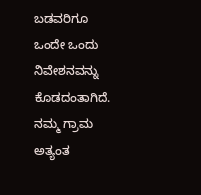ಬಡವರಿಗೂ ಒಂದೇ ಒಂದು ನಿವೇಶನವನ್ನು ಕೊಡದಂತಾಗಿದೆ.
ನಮ್ಮ ಗ್ರಾಮ ಅತ್ಯಂತ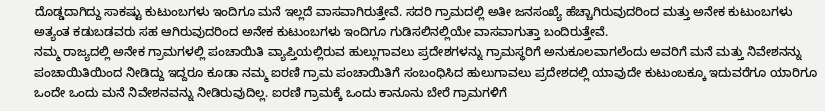ದೊಡ್ಡದಾಗಿದ್ದು ಸಾಕಷ್ಟು ಕುಟುಂಬಗಳು ಇಂದಿಗೂ ಮನೆ ಇಲ್ಲದೆ ವಾಸವಾಗಿರುತ್ತೇವೆ. ಸದರಿ ಗ್ರಾಮದಲ್ಲಿ ಅತೀ ಜನಸಂಖ್ಯೆ ಹೆಚ್ಚಾಗಿರುವುದರಿಂದ ಮತ್ತು ಅನೇಕ ಕುಟುಂಬಗಳು ಅತ್ಯಂತ ಕಡುಬಡವರು ಸಹ ಆಗಿರುವುದರಿಂದ ಅನೇಕ ಕುಟುಂಬಗಳು ಇಂದಿಗೂ ಗುಡಿಸಲಿನಲ್ಲಿಯೇ ವಾಸವಾಗುತ್ತಾ ಬಂದಿರುತ್ತೇವೆ.
ನಮ್ಮ ರಾಜ್ಯದಲ್ಲಿ ಅನೇಕ ಗ್ರಾಮಗಳಲ್ಲಿ ಪಂಚಾಯಿತಿ ವ್ಯಾಪ್ತಿಯಲ್ಲಿರುವ ಹುಲ್ಲುಗಾವಲು ಪ್ರದೇಶಗಳನ್ನು ಗ್ರಾಮಸ್ಥರಿಗೆ ಅನುಕೂಲವಾಗಲೆಂದು ಅವರಿಗೆ ಮನೆ ಮತ್ತು ನಿವೇಶನನ್ನು ಪಂಚಾಯಿತಿಯಿಂದ ನೀಡಿದ್ದು ಇದ್ದರೂ ಕೂಡಾ ನಮ್ಮ ಐರಣಿ ಗ್ರಾಮ ಪಂಚಾಯಿತಿಗೆ ಸಂಬಂಧಿಸಿದ ಹುಲುಗಾವಲು ಪ್ರದೇಶದಲ್ಲಿ ಯಾವುದೇ ಕುಟುಂಬಕ್ಕೂ ಇದುವರೆಗೂ ಯಾರಿಗೂ ಒಂದೇ ಒಂದು ಮನೆ ನಿವೇಶನವನ್ನು ನೀಡಿರುವುದಿಲ್ಲ. ಐರಣಿ ಗ್ರಾಮಕ್ಕೆ ಒಂದು ಕಾನೂನು ಬೇರೆ ಗ್ರಾಮಗಳಿಗೆ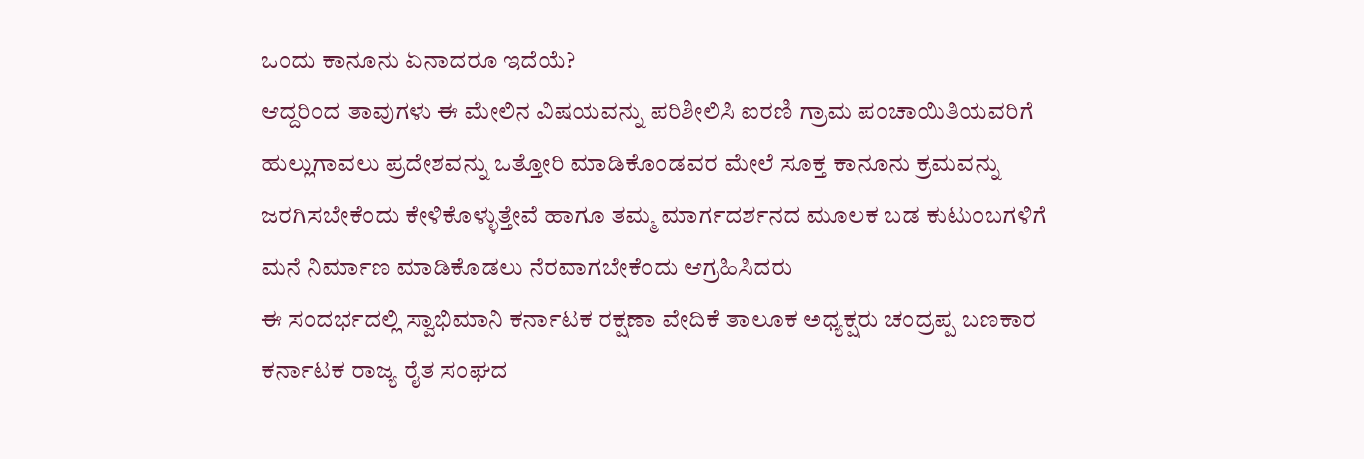ಒಂದು ಕಾನೂನು ಏನಾದರೂ ಇದೆಯೆ?
ಆದ್ದರಿಂದ ತಾವುಗಳು ಈ ಮೇಲಿನ ವಿಷಯವನ್ನು ಪರಿಶೀಲಿಸಿ ಐರಣಿ ಗ್ರಾಮ ಪಂಚಾಯಿತಿಯವರಿಗೆ ಹುಲ್ಲುಗಾವಲು ಪ್ರದೇಶವನ್ನು ಒತ್ತೋರಿ ಮಾಡಿಕೊಂಡವರ ಮೇಲೆ ಸೂಕ್ತ ಕಾನೂನು ಕ್ರಮವನ್ನು ಜರಗಿಸಬೇಕೆಂದು ಕೇಳಿಕೊಳ್ಳುತ್ತೇವೆ ಹಾಗೂ ತಮ್ಮ ಮಾರ್ಗದರ್ಶನದ ಮೂಲಕ ಬಡ ಕುಟುಂಬಗಳಿಗೆ ಮನೆ ನಿರ್ಮಾಣ ಮಾಡಿಕೊಡಲು ನೆರವಾಗಬೇಕೆಂದು ಆಗ್ರಹಿಸಿದರು
ಈ ಸಂದರ್ಭದಲ್ಲಿ ಸ್ವಾಭಿಮಾನಿ ಕರ್ನಾಟಕ ರಕ್ಷಣಾ ವೇದಿಕೆ ತಾಲೂಕ ಅಧ್ಯಕ್ಷರು ಚಂದ್ರಪ್ಪ ಬಣಕಾರ ಕರ್ನಾಟಕ ರಾಜ್ಯ ರೈತ ಸಂಘದ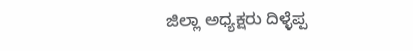ಜಿಲ್ಲಾ ಅಧ್ಯಕ್ಷರು ದಿಳ್ಳೆಪ್ಪ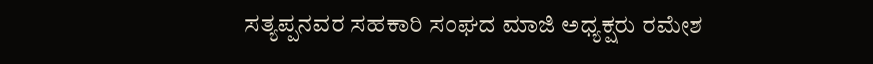ಸತ್ಯಪ್ಪನವರ ಸಹಕಾರಿ ಸಂಘದ ಮಾಜಿ ಅಧ್ಯಕ್ಷರು ರಮೇಶ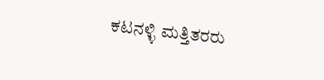ಕಟನಳ್ಳಿ ಮತ್ತಿತರರು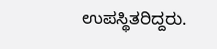ಉಪಸ್ಥಿತರಿದ್ದರು.